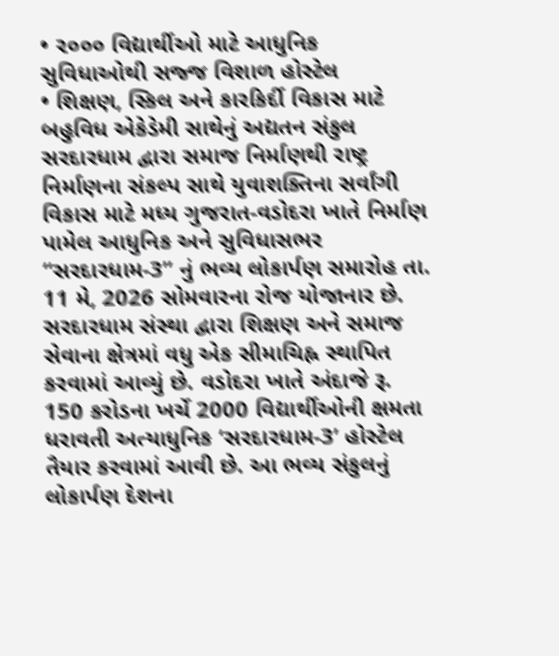• ૨૦૦૦ વિદ્યાર્થીઓ માટે આધુનિક સુવિધાઓથી સજ્જ વિશાળ હોસ્ટેલ
• શિક્ષણ, સ્કિલ અને કારકિર્દી વિકાસ માટે બહુવિધ એકેડેમી સાથેનું અદ્યતન સંકુલ
સરદારધામ દ્વારા સમાજ નિર્માણથી રાષ્ટ્ર નિર્માણના સંકલ્પ સાથે યુવાશક્તિના સર્વાંગી વિકાસ માટે મધ્ય ગુજરાત-વડોદરા ખાતે નિર્માણ પામેલ આધુનિક અને સુવિધાસભર “સરદારધામ-3” નું ભવ્ય લોકાર્પણ સમારોહ તા. 11 મે, 2026 સોમવારના રોજ યોજાનાર છે. સરદારધામ સંસ્થા દ્વારા શિક્ષણ અને સમાજ સેવાના ક્ષેત્રમાં વધુ એક સીમાચિહ્ન સ્થાપિત કરવામાં આવ્યું છે. વડોદરા ખાતે અંદાજે રૂ. 150 કરોડના ખર્ચે 2000 વિદ્યાર્થીઓની ક્ષમતા ધરાવતી અત્યાધુનિક ‘સરદારધામ-3’ હોસ્ટેલ તૈયાર કરવામાં આવી છે. આ ભવ્ય સંકુલનું લોકાર્પણ દેશના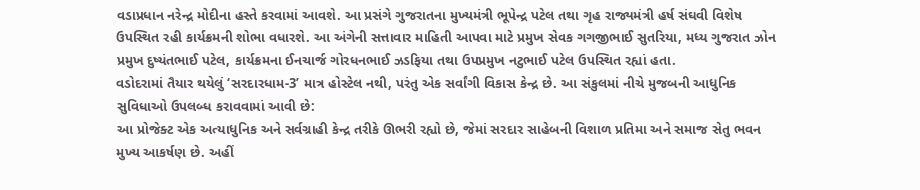વડાપ્રધાન નરેન્દ્ર મોદીના હસ્તે કરવામાં આવશે. આ પ્રસંગે ગુજરાતના મુખ્યમંત્રી ભૂપેન્દ્ર પટેલ તથા ગૃહ રાજ્યમંત્રી હર્ષ સંઘવી વિશેષ ઉપસ્થિત રહી કાર્યક્રમની શોભા વધારશે. આ અંગેની સત્તાવાર માહિતી આપવા માટે પ્રમુખ સેવક ગગજીભાઈ સુતરિયા, મધ્ય ગુજરાત ઝોન પ્રમુખ દુષ્યંતભાઈ પટેલ, કાર્યક્રમના ઈનચાર્જ ગોરધનભાઈ ઝડફિયા તથા ઉપપ્રમુખ નટુભાઈ પટેલ ઉપસ્થિત રહ્યાં હતા.
વડોદરામાં તૈયાર થયેલું ‘સરદારધામ-3’ માત્ર હોસ્ટેલ નથી, પરંતુ એક સર્વાંગી વિકાસ કેન્દ્ર છે. આ સંકુલમાં નીચે મુજબની આધુનિક સુવિધાઓ ઉપલબ્ધ કરાવવામાં આવી છે:
આ પ્રોજેક્ટ એક અત્યાધુનિક અને સર્વગ્રાહી કેન્દ્ર તરીકે ઊભરી રહ્યો છે, જેમાં સરદાર સાહેબની વિશાળ પ્રતિમા અને સમાજ સેતુ ભવન મુખ્ય આકર્ષણ છે. અહીં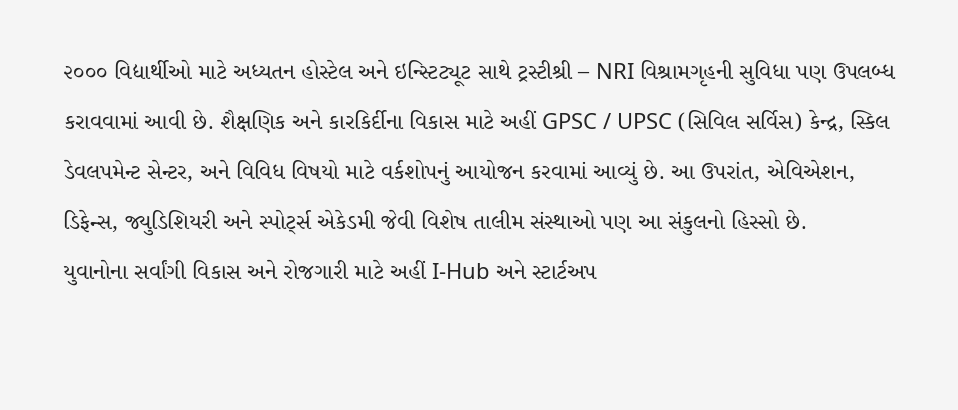૨૦૦૦ વિદ્યાર્થીઓ માટે અધ્યતન હોસ્ટેલ અને ઇન્સ્ટિટ્યૂટ સાથે ટ્રસ્ટીશ્રી – NRI વિશ્રામગૃહની સુવિધા પણ ઉપલબ્ધ કરાવવામાં આવી છે. શૈક્ષણિક અને કારકિર્દીના વિકાસ માટે અહીં GPSC / UPSC (સિવિલ સર્વિસ) કેન્દ્ર, સ્કિલ ડેવલપમેન્ટ સેન્ટર, અને વિવિધ વિષયો માટે વર્કશોપનું આયોજન કરવામાં આવ્યું છે. આ ઉપરાંત, એવિએશન, ડિફેન્સ, જ્યુડિશિયરી અને સ્પોર્ટ્સ એકેડમી જેવી વિશેષ તાલીમ સંસ્થાઓ પણ આ સંકુલનો હિસ્સો છે.
યુવાનોના સર્વાંગી વિકાસ અને રોજગારી માટે અહીં I-Hub અને સ્ટાર્ટઅપ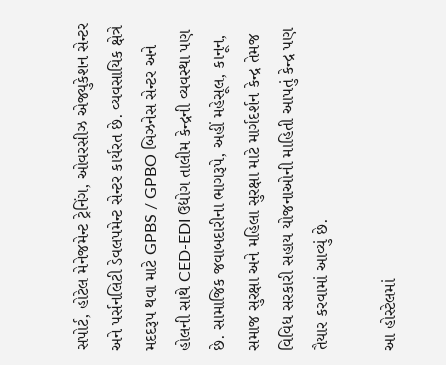સપોર્ટ, હોટેલ મેનેજમેન્ટ ટ્રેનિંગ, ઓવરસીઝ એજ્યુકેશન સેન્ટર અને પર્સનલિટી ડેવલપમેન્ટ સેન્ટર કાર્યરત છે. વ્યવસાયિક ક્ષેત્રે મદદરૂપ થવા માટે GPBS / GPBO બિઝનેસ સેન્ટર અને હોલની સાથે CED-EDI ઉદ્યોગ તાલીમ કેન્દ્રની વ્યવસ્થા પણ છે. સામાજિક જવાબદારીના ભાગરૂપે, અહીં મહેસૂલ, કાનૂન, સમાજ સુરક્ષા અને મહિલા સુરક્ષા માટે માર્ગદર્શન કેન્દ્ર તેમજ વિવિધ સરકારી સહાય યોજનાઓની માહિતી આપતું કેન્દ્ર પણ તૈયાર કરવામાં આવ્યું છે.

આ હોસ્ટેલમાં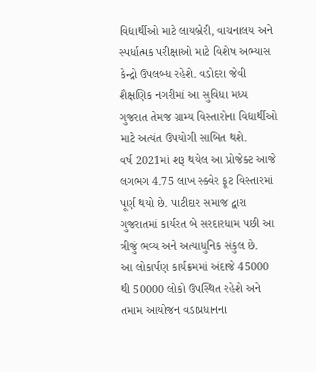વિદ્યાર્થીઓ માટે લાયબ્રેરી, વાચનાલય અને સ્પર્ધાત્મક પરીક્ષાઓ માટે વિશેષ અભ્યાસ કેન્દ્રો ઉપલબ્ધ રહેશે. વડોદરા જેવી શૈક્ષણિક નગરીમાં આ સુવિધા મધ્ય ગુજરાત તેમજ ગ્રામ્ય વિસ્તારોના વિદ્યાર્થીઓ માટે અત્યંત ઉપયોગી સાબિત થશે.
વર્ષ 2021માં શરૂ થયેલ આ પ્રોજેક્ટ આજે લગભગ 4.75 લાખ સ્ક્વેર ફૂટ વિસ્તારમાં પૂર્ણ થયો છે. પાટીદાર સમાજ દ્વારા ગુજરાતમાં કાર્યરત બે સરદારધામ પછી આ ત્રીજું ભવ્ય અને અત્યાધુનિક સંકુલ છે.
આ લોકાર્પણ કાર્યક્રમમાં અંદાજે 45000 થી 50000 લોકો ઉપસ્થિત રહેશે અને તમામ આયોજન વડાપ્રધાનના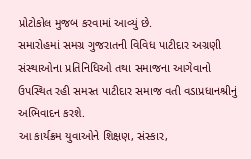પ્રોટોકોલ મુજબ કરવામાં આવ્યું છે.
સમારોહમાં સમગ્ર ગુજરાતની વિવિધ પાટીદાર અગ્રણી સંસ્થાઓના પ્રતિનિધિઓ તથા સમાજના આગેવાનો ઉપસ્થિત રહી સમસ્ત પાટીદાર સમાજ વતી વડાપ્રધાનશ્રીનું અભિવાદન કરશે.
આ કાર્યક્રમ યુવાઓને શિક્ષણ, સંસ્કાર,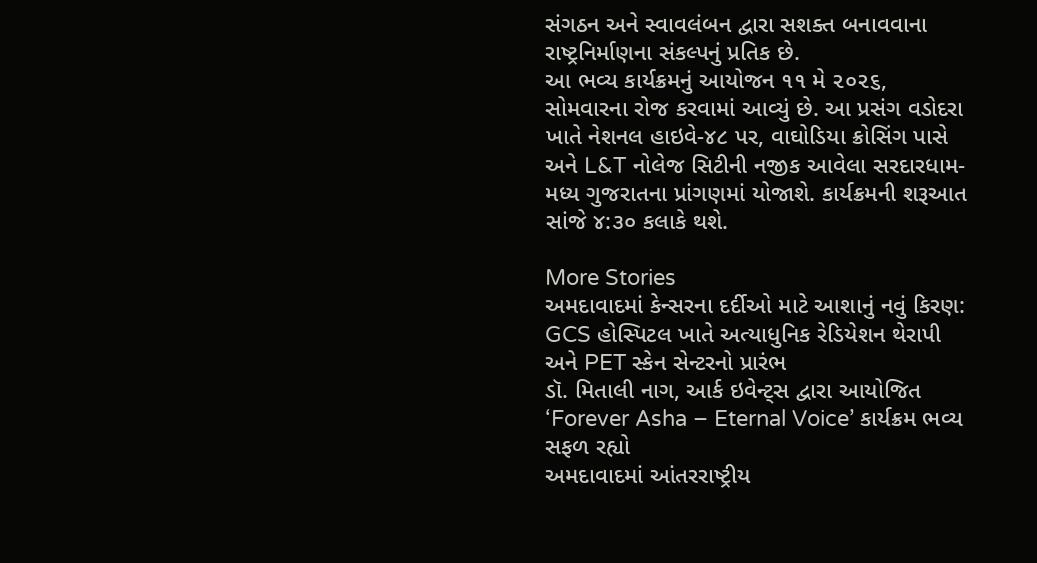સંગઠન અને સ્વાવલંબન દ્વારા સશક્ત બનાવવાના રાષ્ટ્રનિર્માણના સંકલ્પનું પ્રતિક છે.
આ ભવ્ય કાર્યક્રમનું આયોજન ૧૧ મે ૨૦૨૬, સોમવારના રોજ કરવામાં આવ્યું છે. આ પ્રસંગ વડોદરા ખાતે નેશનલ હાઇવે-૪૮ પર, વાઘોડિયા ક્રોસિંગ પાસે અને L&T નોલેજ સિટીની નજીક આવેલા સરદારધામ-મધ્ય ગુજરાતના પ્રાંગણમાં યોજાશે. કાર્યક્રમની શરૂઆત સાંજે ૪:૩૦ કલાકે થશે.

More Stories
અમદાવાદમાં કેન્સરના દર્દીઓ માટે આશાનું નવું કિરણ: GCS હોસ્પિટલ ખાતે અત્યાધુનિક રેડિયેશન થેરાપી અને PET સ્કેન સેન્ટરનો પ્રારંભ
ડૉ. મિતાલી નાગ, આર્ક ઇવેન્ટ્સ દ્વારા આયોજિત ‘Forever Asha – Eternal Voice’ કાર્યક્રમ ભવ્ય સફળ રહ્યો
અમદાવાદમાં આંતરરાષ્ટ્રીય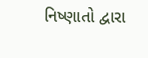નિષ્ણાતો દ્વારા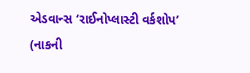એડવાન્સ ‘રાઈનોપ્લાસ્ટી વર્કશોપ’ (નાકની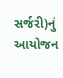સર્જરી)નું આયોજન